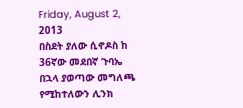Friday, August 2, 2013
በስደት ያለው ሲኖዶስ ከ 36ኛው መደበኛ ጉባኤ በኋላ ያወጣው መግለጫ
የሚከተለውን ሊንክ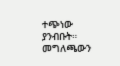ተጭነው ያንብቡት።
መግለጫውን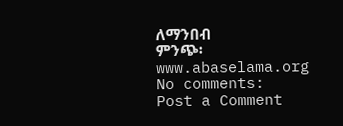ለማንበብ
ምንጭ፡
www.abaselama.org
No comments:
Post a Comment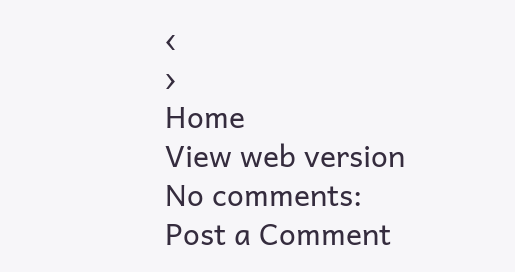‹
›
Home
View web version
No comments:
Post a Comment